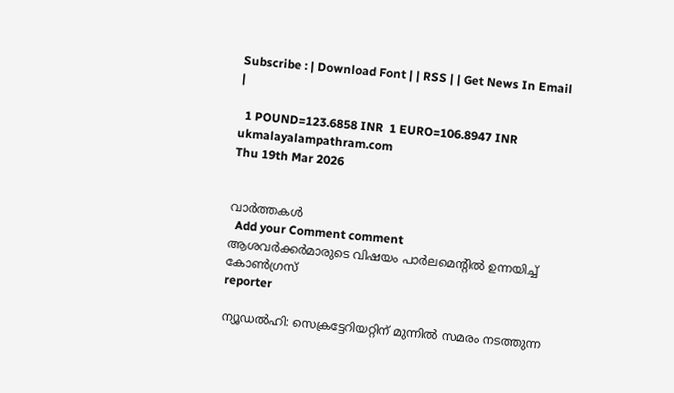Subscribe : | Download Font | | RSS | | Get News In Email |

  1 POUND=123.6858 INR  1 EURO=106.8947 INR
ukmalayalampathram.com
Thu 19th Mar 2026


വാര്‍ത്തകള്‍
  Add your Comment comment
ആശവര്‍ക്കര്‍മാരുടെ വിഷയം പാര്‍ലമെന്റില്‍ ഉന്നയിച്ച് കോണ്‍ഗ്രസ്
reporter

ന്യൂഡല്‍ഹി: സെക്രട്ടേറിയറ്റിന് മുന്നില്‍ സമരം നടത്തുന്ന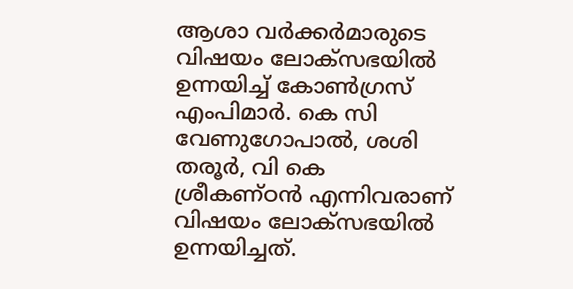ആശാ വര്‍ക്കര്‍മാരുടെ വിഷയം ലോക്സഭയില്‍ ഉന്നയിച്ച് കോണ്‍ഗ്രസ് എംപിമാര്‍. കെ സി വേണുഗോപാല്‍, ശശി തരൂര്‍, വി കെ ശ്രീകണ്ഠന്‍ എന്നിവരാണ് വിഷയം ലോക്സഭയില്‍ ഉന്നയിച്ചത്.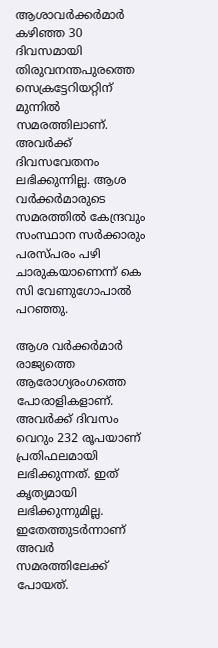ആശാവര്‍ക്കര്‍മാര്‍ കഴിഞ്ഞ 30 ദിവസമായി തിരുവനന്തപുരത്തെ സെക്രട്ടേറിയറ്റിന് മുന്നില്‍ സമരത്തിലാണ്. അവര്‍ക്ക് ദിവസവേതനം ലഭിക്കുന്നില്ല. ആശ വര്‍ക്കര്‍മാരുടെ സമരത്തില്‍ കേന്ദ്രവും സംസ്ഥാന സര്‍ക്കാരും പരസ്പരം പഴി ചാരുകയാണെന്ന് കെ സി വേണുഗോപാല്‍ പറഞ്ഞു.

ആശ വര്‍ക്കര്‍മാര്‍ രാജ്യത്തെ ആരോഗ്യരംഗത്തെ പോരാളികളാണ്. അവര്‍ക്ക് ദിവസം വെറും 232 രൂപയാണ് പ്രതിഫലമായി ലഭിക്കുന്നത്. ഇത് കൃത്യമായി ലഭിക്കുന്നുമില്ല. ഇതേത്തുടര്‍ന്നാണ് അവര്‍ സമരത്തിലേക്ക് പോയത്.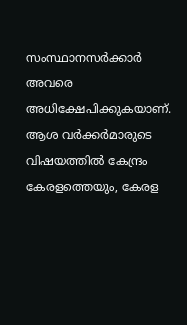സംസ്ഥാനസര്‍ക്കാര്‍ അവരെ അധിക്ഷേപിക്കുകയാണ്. ആശ വര്‍ക്കര്‍മാരുടെ വിഷയത്തില്‍ കേന്ദ്രം കേരളത്തെയും, കേരള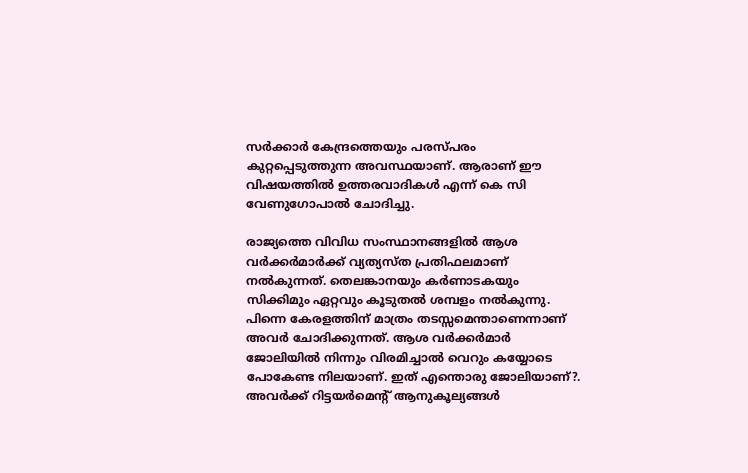സര്‍ക്കാര്‍ കേന്ദ്രത്തെയും പരസ്പരം കുറ്റപ്പെടുത്തുന്ന അവസ്ഥയാണ്. ആരാണ് ഈ വിഷയത്തില്‍ ഉത്തരവാദികള്‍ എന്ന് കെ സി വേണുഗോപാല്‍ ചോദിച്ചു.

രാജ്യത്തെ വിവിധ സംസ്ഥാനങ്ങളില്‍ ആശ വര്‍ക്കര്‍മാര്‍ക്ക് വ്യത്യസ്ത പ്രതിഫലമാണ് നല്‍കുന്നത്. തെലങ്കാനയും കര്‍ണാടകയും സിക്കിമും ഏറ്റവും കൂടുതല്‍ ശമ്പളം നല്‍കുന്നു. പിന്നെ കേരളത്തിന് മാത്രം തടസ്സമെന്താണെന്നാണ് അവര്‍ ചോദിക്കുന്നത്. ആശ വര്‍ക്കര്‍മാര്‍ ജോലിയില്‍ നിന്നും വിരമിച്ചാല്‍ വെറും കയ്യോടെ പോകേണ്ട നിലയാണ്. ഇത് എന്തൊരു ജോലിയാണ്?. അവര്‍ക്ക് റിട്ടയര്‍മെന്റ് ആനുകൂല്യങ്ങള്‍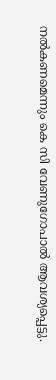നല്‍കണമെന്നും കെ സി വേണുഗോപാല്‍ ആവശ്യപ്പെട്ടു.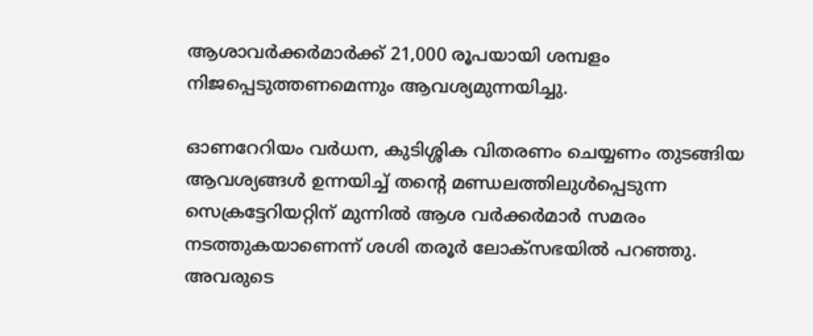ആശാവര്‍ക്കര്‍മാര്‍ക്ക് 21,000 രൂപയായി ശമ്പളം നിജപ്പെടുത്തണമെന്നും ആവശ്യമുന്നയിച്ചു.

ഓണറേറിയം വര്‍ധന, കുടിശ്ശിക വിതരണം ചെയ്യണം തുടങ്ങിയ ആവശ്യങ്ങള്‍ ഉന്നയിച്ച് തന്റെ മണ്ഡലത്തിലുള്‍പ്പെടുന്ന സെക്രട്ടേറിയറ്റിന് മുന്നില്‍ ആശ വര്‍ക്കര്‍മാര്‍ സമരം നടത്തുകയാണെന്ന് ശശി തരൂര്‍ ലോക്സഭയില്‍ പറഞ്ഞു. അവരുടെ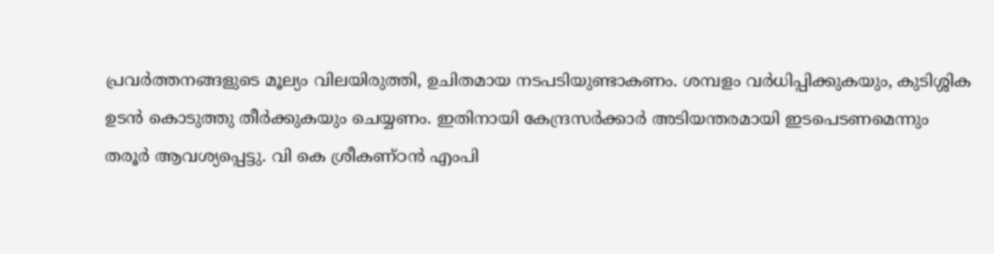പ്രവര്‍ത്തനങ്ങളുടെ മൂല്യം വിലയിരുത്തി, ഉചിതമായ നടപടിയുണ്ടാകണം. ശമ്പളം വര്‍ധിപ്പിക്കുകയും, കുടിശ്ശിക ഉടന്‍ കൊടുത്തു തീര്‍ക്കുകയും ചെയ്യണം. ഇതിനായി കേന്ദ്രസര്‍ക്കാര്‍ അടിയന്തരമായി ഇടപെടണമെന്നും തരൂര്‍ ആവശ്യപ്പെട്ടു. വി കെ ശ്രീകണ്ഠന്‍ എംപി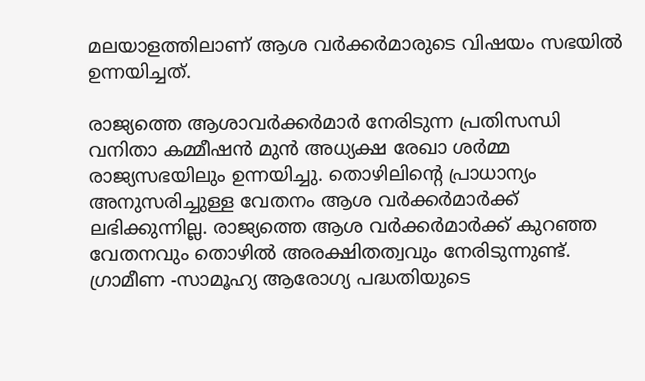മലയാളത്തിലാണ് ആശ വര്‍ക്കര്‍മാരുടെ വിഷയം സഭയില്‍ ഉന്നയിച്ചത്.

രാജ്യത്തെ ആശാവര്‍ക്കര്‍മാര്‍ നേരിടുന്ന പ്രതിസന്ധി വനിതാ കമ്മീഷന്‍ മുന്‍ അധ്യക്ഷ രേഖാ ശര്‍മ്മ രാജ്യസഭയിലും ഉന്നയിച്ചു. തൊഴിലിന്റെ പ്രാധാന്യം അനുസരിച്ചുള്ള വേതനം ആശ വര്‍ക്കര്‍മാര്‍ക്ക് ലഭിക്കുന്നില്ല. രാജ്യത്തെ ആശ വര്‍ക്കര്‍മാര്‍ക്ക് കുറഞ്ഞ വേതനവും തൊഴില്‍ അരക്ഷിതത്വവും നേരിടുന്നുണ്ട്. ഗ്രാമീണ -സാമൂഹ്യ ആരോഗ്യ പദ്ധതിയുടെ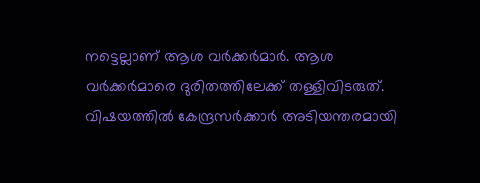നട്ടെല്ലാണ് ആശ വര്‍ക്കര്‍മാര്‍. ആശ വര്‍ക്കര്‍മാരെ ദുരിതത്തിലേക്ക് തള്ളിവിടരുത്. വിഷയത്തില്‍ കേന്ദ്രസര്‍ക്കാര്‍ അടിയന്തരമായി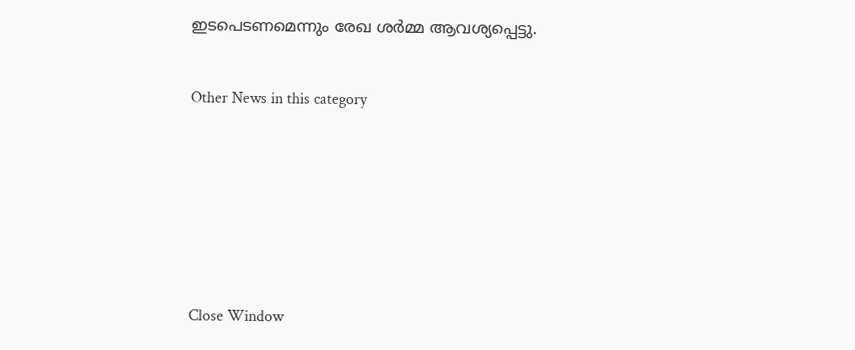ഇടപെടണമെന്നും രേഖ ശര്‍മ്മ ആവശ്യപ്പെട്ടു.


Other News in this category








Close Window